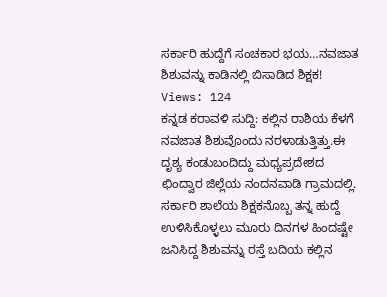ಸರ್ಕಾರಿ ಹುದ್ದೆಗೆ ಸಂಚಕಾರ ಭಯ…ನವಜಾತ ಶಿಶುವನ್ನು ಕಾಡಿನಲ್ಲಿ ಬಿಸಾಡಿದ ಶಿಕ್ಷಕ!
Views: 124
ಕನ್ನಡ ಕರಾವಳಿ ಸುದ್ದಿ: ಕಲ್ಲಿನ ರಾಶಿಯ ಕೆಳಗೆ ನವಜಾತ ಶಿಶುವೊಂದು ನರಳಾಡುತ್ತಿತ್ತು.ಈ ದೃಶ್ಯ ಕಂಡುಬಂದಿದ್ದು ಮಧ್ಯಪ್ರದೇಶದ ಛಿಂದ್ವಾರ ಜಿಲ್ಲೆಯ ನಂದನವಾಡಿ ಗ್ರಾಮದಲ್ಲಿ. ಸರ್ಕಾರಿ ಶಾಲೆಯ ಶಿಕ್ಷಕನೊಬ್ಬ ತನ್ನ ಹುದ್ದೆ ಉಳಿಸಿಕೊಳ್ಳಲು ಮೂರು ದಿನಗಳ ಹಿಂದಷ್ಟೇ ಜನಿಸಿದ್ದ ಶಿಶುವನ್ನು ರಸ್ತೆ ಬದಿಯ ಕಲ್ಲಿನ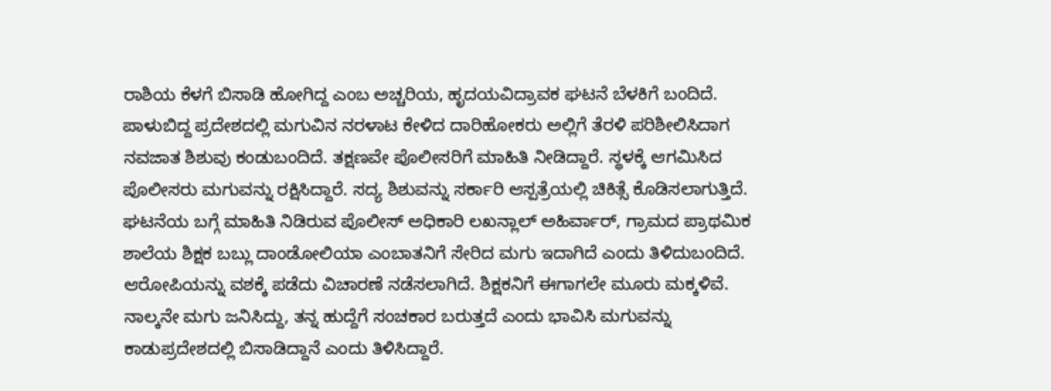ರಾಶಿಯ ಕೆಳಗೆ ಬಿಸಾಡಿ ಹೋಗಿದ್ದ ಎಂಬ ಅಚ್ಚರಿಯ, ಹೃದಯವಿದ್ರಾವಕ ಘಟನೆ ಬೆಳಕಿಗೆ ಬಂದಿದೆ.
ಪಾಳುಬಿದ್ದ ಪ್ರದೇಶದಲ್ಲಿ ಮಗುವಿನ ನರಳಾಟ ಕೇಳಿದ ದಾರಿಹೋಕರು ಅಲ್ಲಿಗೆ ತೆರಳಿ ಪರಿಶೀಲಿಸಿದಾಗ ನವಜಾತ ಶಿಶುವು ಕಂಡುಬಂದಿದೆ. ತಕ್ಷಣವೇ ಪೊಲೀಸರಿಗೆ ಮಾಹಿತಿ ನೀಡಿದ್ದಾರೆ. ಸ್ಥಳಕ್ಕೆ ಆಗಮಿಸಿದ ಪೊಲೀಸರು ಮಗುವನ್ನು ರಕ್ಷಿಸಿದ್ದಾರೆ. ಸದ್ಯ ಶಿಶುವನ್ನು ಸರ್ಕಾರಿ ಆಸ್ಪತ್ರೆಯಲ್ಲಿ ಚಿಕಿತ್ಸೆ ಕೊಡಿಸಲಾಗುತ್ತಿದೆ.
ಘಟನೆಯ ಬಗ್ಗೆ ಮಾಹಿತಿ ನಿಡಿರುವ ಪೊಲೀಸ್ ಅಧಿಕಾರಿ ಲಖನ್ಲಾಲ್ ಅಹಿರ್ವಾರ್, ಗ್ರಾಮದ ಪ್ರಾಥಮಿಕ ಶಾಲೆಯ ಶಿಕ್ಷಕ ಬಬ್ಲು ದಾಂಡೋಲಿಯಾ ಎಂಬಾತನಿಗೆ ಸೇರಿದ ಮಗು ಇದಾಗಿದೆ ಎಂದು ತಿಳಿದುಬಂದಿದೆ. ಆರೋಪಿಯನ್ನು ವಶಕ್ಕೆ ಪಡೆದು ವಿಚಾರಣೆ ನಡೆಸಲಾಗಿದೆ. ಶಿಕ್ಷಕನಿಗೆ ಈಗಾಗಲೇ ಮೂರು ಮಕ್ಕಳಿವೆ. ನಾಲ್ಕನೇ ಮಗು ಜನಿಸಿದ್ದು, ತನ್ನ ಹುದ್ದೆಗೆ ಸಂಚಕಾರ ಬರುತ್ತದೆ ಎಂದು ಭಾವಿಸಿ ಮಗುವನ್ನು ಕಾಡುಪ್ರದೇಶದಲ್ಲಿ ಬಿಸಾಡಿದ್ದಾನೆ ಎಂದು ತಿಳಿಸಿದ್ದಾರೆ.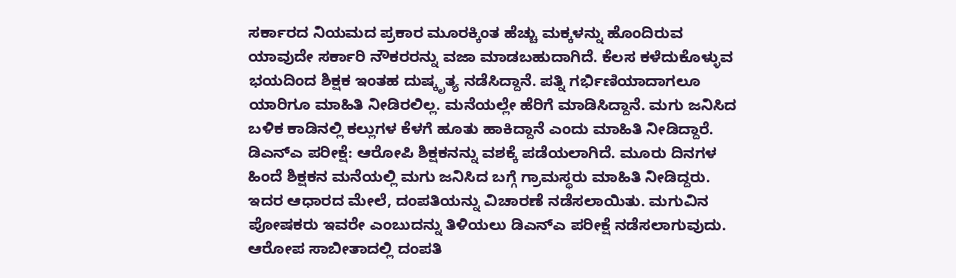ಸರ್ಕಾರದ ನಿಯಮದ ಪ್ರಕಾರ ಮೂರಕ್ಕಿಂತ ಹೆಚ್ಚು ಮಕ್ಕಳನ್ನು ಹೊಂದಿರುವ ಯಾವುದೇ ಸರ್ಕಾರಿ ನೌಕರರನ್ನು ವಜಾ ಮಾಡಬಹುದಾಗಿದೆ. ಕೆಲಸ ಕಳೆದುಕೊಳ್ಳುವ ಭಯದಿಂದ ಶಿಕ್ಷಕ ಇಂತಹ ದುಷ್ಕೃತ್ಯ ನಡೆಸಿದ್ದಾನೆ. ಪತ್ನಿ ಗರ್ಭಿಣಿಯಾದಾಗಲೂ ಯಾರಿಗೂ ಮಾಹಿತಿ ನೀಡಿರಲಿಲ್ಲ. ಮನೆಯಲ್ಲೇ ಹೆರಿಗೆ ಮಾಡಿಸಿದ್ದಾನೆ. ಮಗು ಜನಿಸಿದ ಬಳಿಕ ಕಾಡಿನಲ್ಲಿ ಕಲ್ಲುಗಳ ಕೆಳಗೆ ಹೂತು ಹಾಕಿದ್ದಾನೆ ಎಂದು ಮಾಹಿತಿ ನೀಡಿದ್ದಾರೆ.
ಡಿಎನ್ಎ ಪರೀಕ್ಷೆ: ಆರೋಪಿ ಶಿಕ್ಷಕನನ್ನು ವಶಕ್ಕೆ ಪಡೆಯಲಾಗಿದೆ. ಮೂರು ದಿನಗಳ ಹಿಂದೆ ಶಿಕ್ಷಕನ ಮನೆಯಲ್ಲಿ ಮಗು ಜನಿಸಿದ ಬಗ್ಗೆ ಗ್ರಾಮಸ್ಥರು ಮಾಹಿತಿ ನೀಡಿದ್ದರು. ಇದರ ಆಧಾರದ ಮೇಲೆ, ದಂಪತಿಯನ್ನು ವಿಚಾರಣೆ ನಡೆಸಲಾಯಿತು. ಮಗುವಿನ ಪೋಷಕರು ಇವರೇ ಎಂಬುದನ್ನು ತಿಳಿಯಲು ಡಿಎನ್ಎ ಪರೀಕ್ಷೆ ನಡೆಸಲಾಗುವುದು. ಆರೋಪ ಸಾಬೀತಾದಲ್ಲಿ ದಂಪತಿ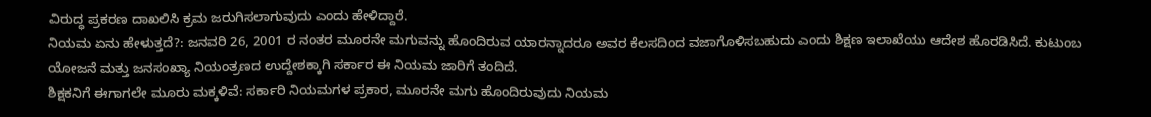ವಿರುದ್ಧ ಪ್ರಕರಣ ದಾಖಲಿಸಿ ಕ್ರಮ ಜರುಗಿಸಲಾಗುವುದು ಎಂದು ಹೇಳಿದ್ದಾರೆ.
ನಿಯಮ ಏನು ಹೇಳುತ್ತದೆ?: ಜನವರಿ 26, 2001 ರ ನಂತರ ಮೂರನೇ ಮಗುವನ್ನು ಹೊಂದಿರುವ ಯಾರನ್ನಾದರೂ ಅವರ ಕೆಲಸದಿಂದ ವಜಾಗೊಳಿಸಬಹುದು ಎಂದು ಶಿಕ್ಷಣ ಇಲಾಖೆಯು ಆದೇಶ ಹೊರಡಿಸಿದೆ. ಕುಟುಂಬ ಯೋಜನೆ ಮತ್ತು ಜನಸಂಖ್ಯಾ ನಿಯಂತ್ರಣದ ಉದ್ದೇಶಕ್ಕಾಗಿ ಸರ್ಕಾರ ಈ ನಿಯಮ ಜಾರಿಗೆ ತಂದಿದೆ.
ಶಿಕ್ಷಕನಿಗೆ ಈಗಾಗಲೇ ಮೂರು ಮಕ್ಕಳಿವೆ: ಸರ್ಕಾರಿ ನಿಯಮಗಳ ಪ್ರಕಾರ, ಮೂರನೇ ಮಗು ಹೊಂದಿರುವುದು ನಿಯಮ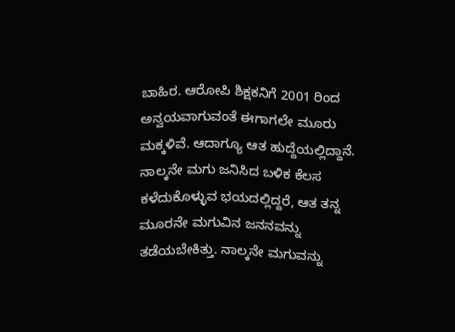ಬಾಹಿರ. ಆರೋಪಿ ಶಿಕ್ಷಕನಿಗೆ 2001 ರಿಂದ ಅನ್ವಯವಾಗುವಂತೆ ಈಗಾಗಲೇ ಮೂರು ಮಕ್ಕಳಿವೆ. ಆದಾಗ್ಯೂ ಆತ ಹುದ್ದೆಯಲ್ಲಿದ್ದಾನೆ. ನಾಲ್ಕನೇ ಮಗು ಜನಿಸಿದ ಬಳಿಕ ಕೆಲಸ ಕಳೆದುಕೊಳ್ಳುವ ಭಯದಲ್ಲಿದ್ದರೆ, ಆತ ತನ್ನ ಮೂರನೇ ಮಗುವಿನ ಜನನವನ್ನು ತಡೆಯಬೇಕಿತ್ತು. ನಾಲ್ಕನೇ ಮಗುವನ್ನು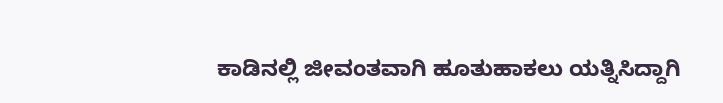ಕಾಡಿನಲ್ಲಿ ಜೀವಂತವಾಗಿ ಹೂತುಹಾಕಲು ಯತ್ನಿಸಿದ್ದಾಗಿ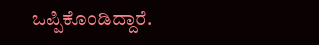ಒಪ್ಪಿಕೊಂಡಿದ್ದಾರೆ.